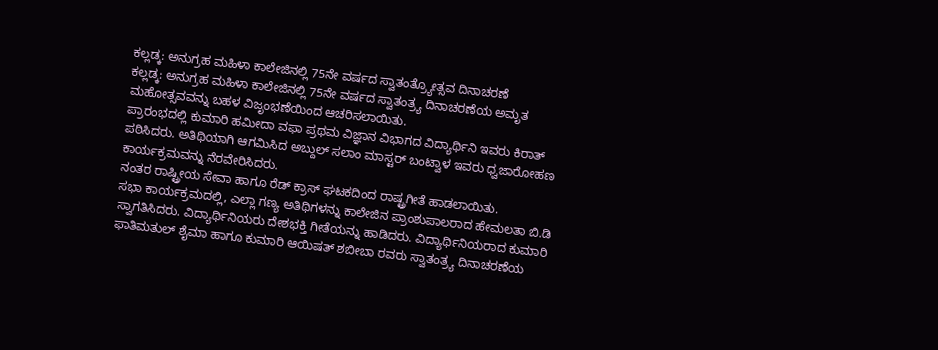ಕಲ್ಲಡ್ಕ: ಅನುಗ್ರಹ ಮಹಿಳಾ ಕಾಲೇಜಿನಲ್ಲಿ 75ನೇ ವರ್ಷದ ಸ್ವಾತಂತ್ರ್ಯೋತ್ಸವ ದಿನಾಚರಣೆ
ಕಲ್ಲಡ್ಕ: ಅನುಗ್ರಹ ಮಹಿಳಾ ಕಾಲೇಜಿನಲ್ಲಿ 75ನೇ ವರ್ಷದ ಸ್ವಾತಂತ್ರ್ಯ ದಿನಾಚರಣೆಯ ಅಮೃತ ಮಹೋತ್ಸವವನ್ನು ಬಹಳ ವಿಜೃಂಭಣೆಯಿಂದ ಆಚರಿಸಲಾಯಿತು.
ಪ್ರಾರಂಭದಲ್ಲಿ ಕುಮಾರಿ ಹಮೀದಾ ವಫಾ ಪ್ರಥಮ ವಿಜ್ಞಾನ ವಿಭಾಗದ ವಿದ್ಯಾರ್ಥಿನಿ ಇವರು ಕಿರಾತ್ ಪಠಿಸಿದರು. ಅತಿಥಿಯಾಗಿ ಆಗಮಿಸಿದ ಅಬ್ದುಲ್ ಸಲಾಂ ಮಾಸ್ಟರ್ ಬಂಟ್ವಾಳ ಇವರು ಧ್ವಜಾರೋಹಣ ಕಾರ್ಯಕ್ರಮವನ್ನು ನೆರವೇರಿಸಿದರು.
ನಂತರ ರಾಷ್ಟ್ರೀಯ ಸೇವಾ ಹಾಗೂ ರೆಡ್ ಕ್ರಾಸ್ ಘಟಕದಿಂದ ರಾಷ್ಟ್ರಗೀತೆ ಹಾಡಲಾಯಿತು.
ಸಭಾ ಕಾರ್ಯಕ್ರಮದಲ್ಲಿ, ಎಲ್ಲಾ ಗಣ್ಯ ಅತಿಥಿಗಳನ್ನು ಕಾಲೇಜಿನ ಪ್ರಾಂಶುಪಾಲರಾದ ಹೇಮಲತಾ ಬಿ.ಡಿ ಸ್ವಾಗತಿಸಿದರು. ವಿದ್ಯಾರ್ಥಿನಿಯರು ದೇಶಭಕ್ತಿ ಗೀತೆಯನ್ನು ಹಾಡಿದರು. ವಿದ್ಯಾರ್ಥಿನಿಯರಾದ ಕುಮಾರಿ ಫಾತಿಮತುಲ್ ಶೈಮಾ ಹಾಗೂ ಕುಮಾರಿ ಆಯಿಷತ್ ಶಬೀಬಾ ರವರು ಸ್ವಾತಂತ್ರ್ಯ ದಿನಾಚರಣೆಯ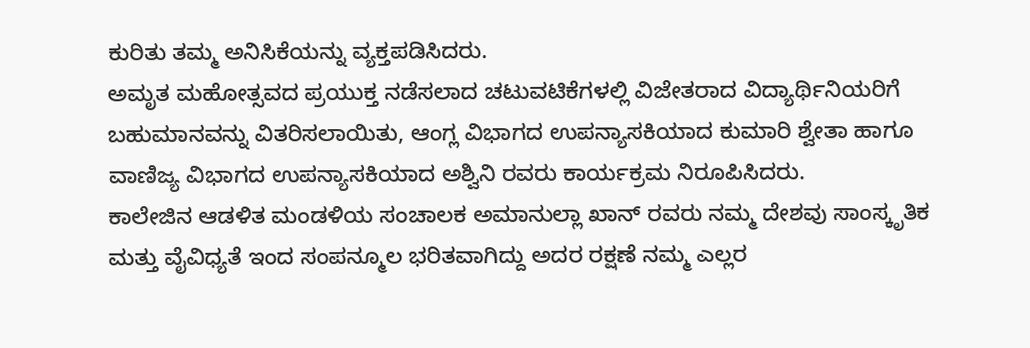ಕುರಿತು ತಮ್ಮ ಅನಿಸಿಕೆಯನ್ನು ವ್ಯಕ್ತಪಡಿಸಿದರು.
ಅಮೃತ ಮಹೋತ್ಸವದ ಪ್ರಯುಕ್ತ ನಡೆಸಲಾದ ಚಟುವಟಿಕೆಗಳಲ್ಲಿ ವಿಜೇತರಾದ ವಿದ್ಯಾರ್ಥಿನಿಯರಿಗೆ ಬಹುಮಾನವನ್ನು ವಿತರಿಸಲಾಯಿತು, ಆಂಗ್ಲ ವಿಭಾಗದ ಉಪನ್ಯಾಸಕಿಯಾದ ಕುಮಾರಿ ಶ್ವೇತಾ ಹಾಗೂ ವಾಣಿಜ್ಯ ವಿಭಾಗದ ಉಪನ್ಯಾಸಕಿಯಾದ ಅಶ್ವಿನಿ ರವರು ಕಾರ್ಯಕ್ರಮ ನಿರೂಪಿಸಿದರು.
ಕಾಲೇಜಿನ ಆಡಳಿತ ಮಂಡಳಿಯ ಸಂಚಾಲಕ ಅಮಾನುಲ್ಲಾ ಖಾನ್ ರವರು ನಮ್ಮ ದೇಶವು ಸಾಂಸ್ಕೃತಿಕ ಮತ್ತು ವೈವಿಧ್ಯತೆ ಇಂದ ಸಂಪನ್ಮೂಲ ಭರಿತವಾಗಿದ್ದು ಅದರ ರಕ್ಷಣೆ ನಮ್ಮ ಎಲ್ಲರ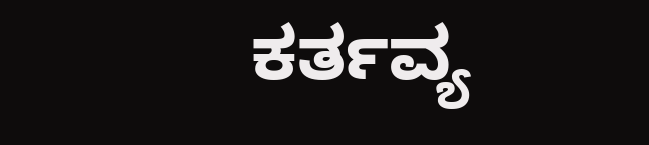ಕರ್ತವ್ಯ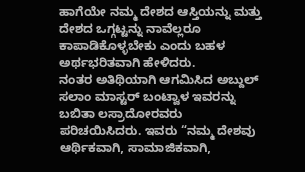ಹಾಗೆಯೇ ನಮ್ಮ ದೇಶದ ಆಸ್ತಿಯನ್ನು ಮತ್ತು ದೇಶದ ಒಗ್ಗಟ್ಟನ್ನು ನಾವೆಲ್ಲರೂ ಕಾಪಾಡಿಕೊಳ್ಳಬೇಕು ಎಂದು ಬಹಳ ಅರ್ಥಭರಿತವಾಗಿ ಹೇಳಿದರು.
ನಂತರ ಅತಿಥಿಯಾಗಿ ಆಗಮಿಸಿದ ಅಬ್ದುಲ್ ಸಲಾಂ ಮಾಸ್ಟರ್ ಬಂಟ್ವಾಳ ಇವರನ್ನು ಬಬಿತಾ ಲಸ್ರಾದೋರವರು ಪರಿಚಯಿಸಿದರು. ಇವರು “ನಮ್ಮ ದೇಶವು ಆರ್ಥಿಕವಾಗಿ, ಸಾಮಾಜಿಕವಾಗಿ,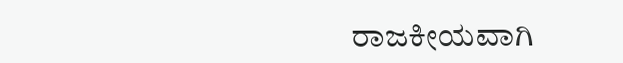ರಾಜಕೀಯವಾಗಿ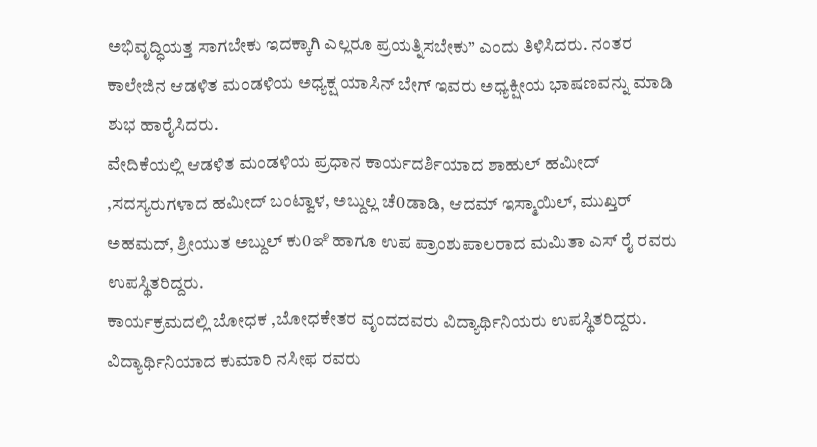ಅಭಿವೃದ್ಧಿಯತ್ತ ಸಾಗಬೇಕು ಇದಕ್ಕಾಗಿ ಎಲ್ಲರೂ ಪ್ರಯತ್ನಿಸಬೇಕು” ಎಂದು ತಿಳಿಸಿದರು. ನಂತರ ಕಾಲೇಜಿನ ಆಡಳಿತ ಮಂಡಳಿಯ ಅಧ್ಯಕ್ಷ ಯಾಸಿನ್ ಬೇಗ್ ಇವರು ಅಧ್ಯಕ್ಷೀಯ ಭಾಷಣವನ್ನು ಮಾಡಿ ಶುಭ ಹಾರೈಸಿದರು.
ವೇದಿಕೆಯಲ್ಲಿ ಆಡಳಿತ ಮಂಡಳಿಯ ಪ್ರಧಾನ ಕಾರ್ಯದರ್ಶಿಯಾದ ಶಾಹುಲ್ ಹಮೀದ್ ,ಸದಸ್ಯರುಗಳಾದ ಹಮೀದ್ ಬಂಟ್ವಾಳ, ಅಬ್ದುಲ್ಲ ಚೆ0ಡಾಡಿ, ಆದಮ್ ಇಸ್ಮಾಯಿಲ್, ಮುಖ್ತರ್ ಅಹಮದ್, ಶ್ರೀಯುತ ಅಬ್ದುಲ್ ಕು0ఞి ಹಾಗೂ ಉಪ ಪ್ರಾಂಶುಪಾಲರಾದ ಮಮಿತಾ ಎಸ್ ರೈ ರವರು ಉಪಸ್ಥಿತರಿದ್ದರು.
ಕಾರ್ಯಕ್ರಮದಲ್ಲಿ ಬೋಧಕ ,ಬೋಧಕೇತರ ವೃಂದದವರು ವಿದ್ಯಾರ್ಥಿನಿಯರು ಉಪಸ್ಥಿತರಿದ್ದರು. ವಿದ್ಯಾರ್ಥಿನಿಯಾದ ಕುಮಾರಿ ನಸೀಫ ರವರು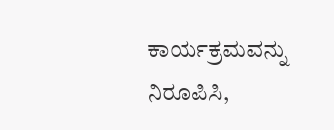ಕಾರ್ಯಕ್ರಮವನ್ನು ನಿರೂಪಿಸಿ,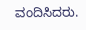ವಂದಿಸಿದರು.